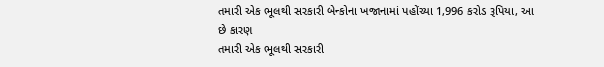તમારી એક ભૂલથી સરકારી બેન્કોના ખજાનામાં પહોંચ્યા 1,996 કરોડ રૂપિયા, આ છે કારણ
તમારી એક ભૂલથી સરકારી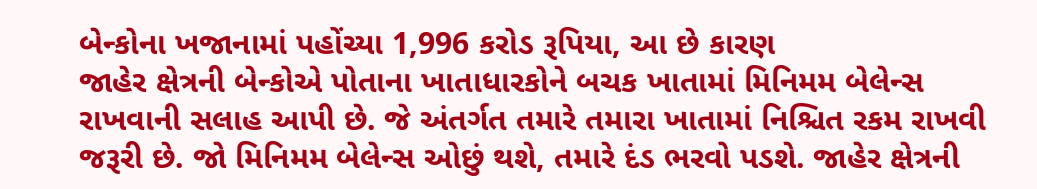બેન્કોના ખજાનામાં પહોંચ્યા 1,996 કરોડ રૂપિયા, આ છે કારણ
જાહેર ક્ષેત્રની બેન્કોએ પોતાના ખાતાધારકોને બચક ખાતામાં મિનિમમ બેલેન્સ રાખવાની સલાહ આપી છે. જે અંતર્ગત તમારે તમારા ખાતામાં નિશ્ચિત રકમ રાખવી જરૂરી છે. જો મિનિમમ બેલેન્સ ઓછું થશે, તમારે દંડ ભરવો પડશે. જાહેર ક્ષેત્રની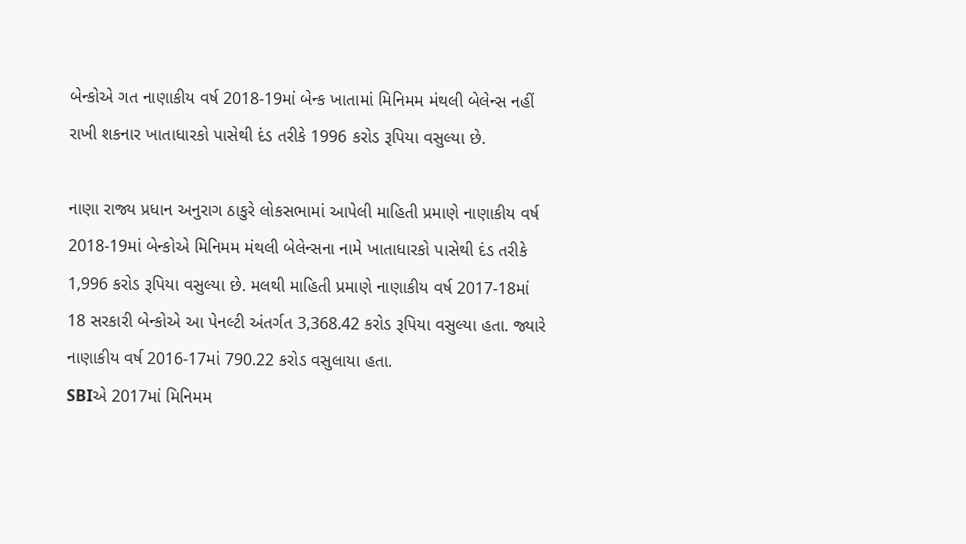બેન્કોએ ગત નાણાકીય વર્ષ 2018-19માં બેન્ક ખાતામાં મિનિમમ મંથલી બેલેન્સ નહીં રાખી શકનાર ખાતાધારકો પાસેથી દંડ તરીકે 1996 કરોડ રૂપિયા વસુલ્યા છે.

નાણા રાજ્ય પ્રધાન અનુરાગ ઠાકુરે લોકસભામાં આપેલી માહિતી પ્રમાણે નાણાકીય વર્ષ 2018-19માં બેન્કોએ મિનિમમ મંથલી બેલેન્સના નામે ખાતાધારકો પાસેથી દંડ તરીકે 1,996 કરોડ રૂપિયા વસુલ્યા છે. મલથી માહિતી પ્રમાણે નાણાકીય વર્ષ 2017-18માં 18 સરકારી બેન્કોએ આ પેનલ્ટી અંતર્ગત 3,368.42 કરોડ રૂપિયા વસુલ્યા હતા. જ્યારે નાણાકીય વર્ષ 2016-17માં 790.22 કરોડ વસુલાયા હતા.
SBIએ 2017માં મિનિમમ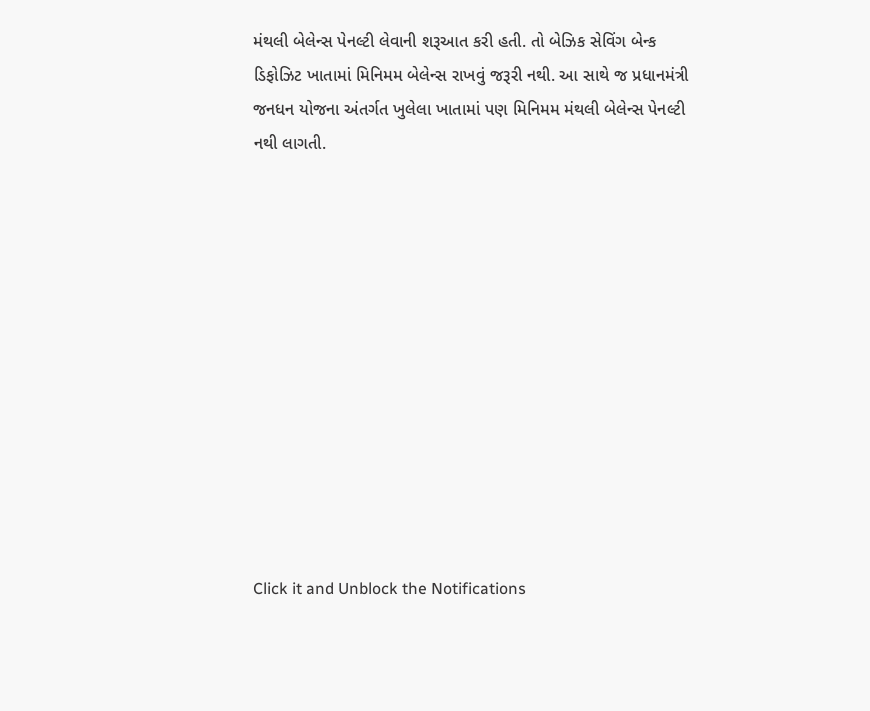મંથલી બેલેન્સ પેનલ્ટી લેવાની શરૂઆત કરી હતી. તો બેઝિક સેવિંગ બેન્ક ડિફોઝિટ ખાતામાં મિનિમમ બેલેન્સ રાખવું જરૂરી નથી. આ સાથે જ પ્રધાનમંત્રી જનધન યોજના અંતર્ગત ખુલેલા ખાતામાં પણ મિનિમમ મંથલી બેલેન્સ પેનલ્ટી નથી લાગતી.












Click it and Unblock the Notifications